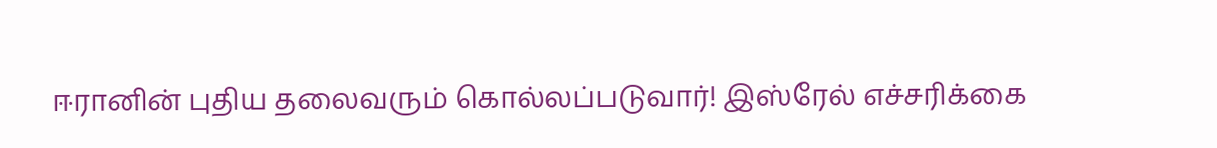ஈரானின் புதிய தலைவரும் கொல்லப்படுவார்! இஸ்ரேல் எச்சரிக்கை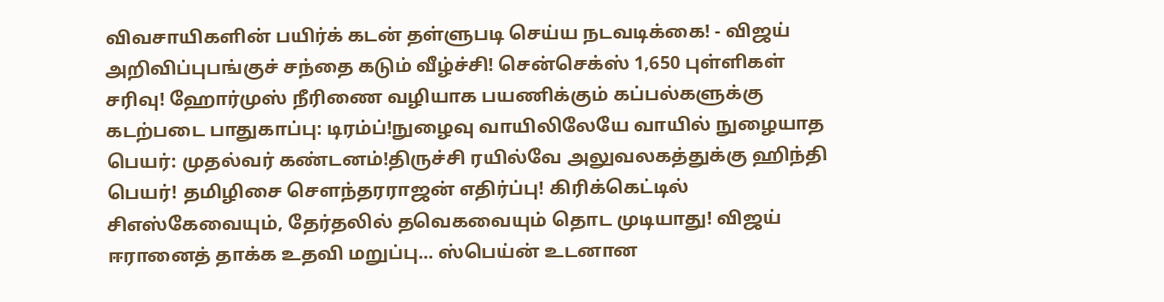விவசாயிகளின் பயிர்க் கடன் தள்ளுபடி செய்ய நடவடிக்கை! - விஜய் அறிவிப்புபங்குச் சந்தை கடும் வீழ்ச்சி! சென்செக்ஸ் 1,650 புள்ளிகள் சரிவு! ஹோர்முஸ் நீரிணை வழியாக பயணிக்கும் கப்பல்களுக்கு கடற்படை பாதுகாப்பு: டிரம்ப்!நுழைவு வாயிலிலேயே வாயில் நுழையாத பெயர்: முதல்வர் கண்டனம்!திருச்சி ரயில்வே அலுவலகத்துக்கு ஹிந்தி பெயர்! தமிழிசை செளந்தரராஜன் எதிர்ப்பு! கிரிக்கெட்டில் சிஎஸ்கேவையும், தேர்தலில் தவெகவையும் தொட முடியாது! விஜய் ஈரானைத் தாக்க உதவி மறுப்பு... ஸ்பெய்ன் உடனான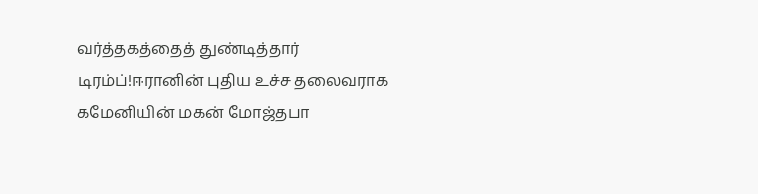வர்த்தகத்தைத் துண்டித்தார் டிரம்ப்!ஈரானின் புதிய உச்ச தலைவராக கமேனியின் மகன் மோஜ்தபா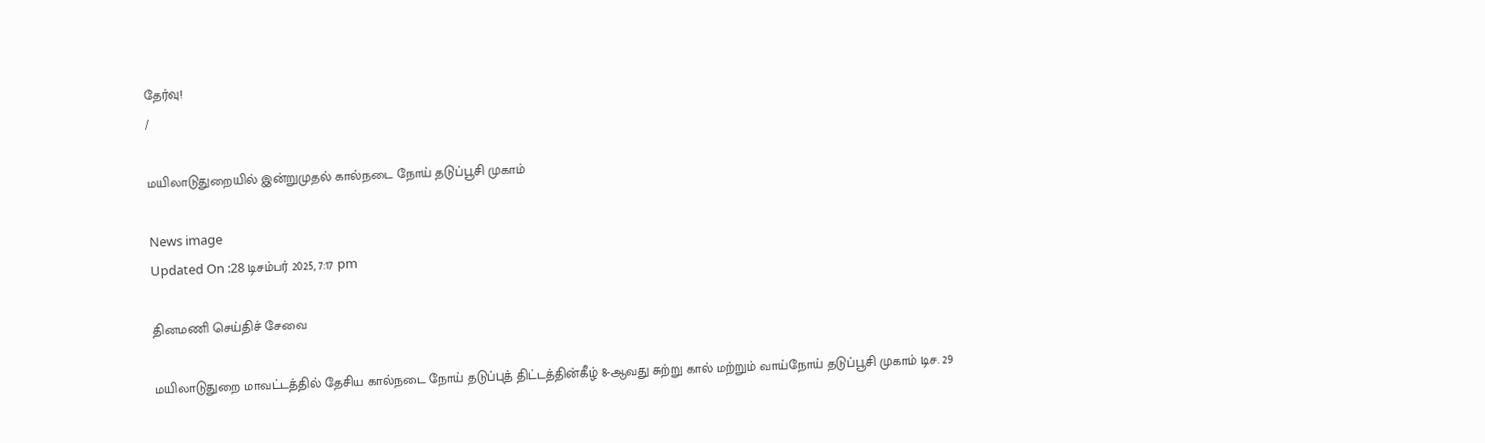தேர்வு!
/

மயிலாடுதுறையில் இன்றுமுதல் கால்நடை நோய் தடுப்பூசி முகாம்

News image
Updated On :28 டிசம்பர் 2025, 7:17 pm

தினமணி செய்திச் சேவை

மயிலாடுதுறை மாவட்டத்தில் தேசிய கால்நடை நோய் தடுப்புத் திட்டத்தின்கீழ் 8-ஆவது சுற்று கால் மற்றும் வாய்நோய் தடுப்பூசி முகாம் டிச. 29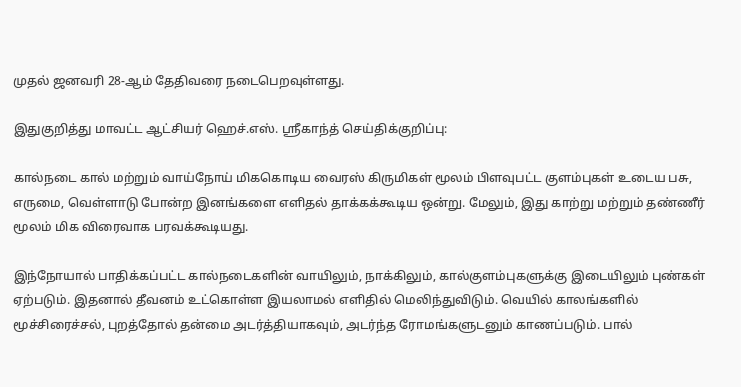முதல் ஜனவரி 28-ஆம் தேதிவரை நடைபெறவுள்ளது.

இதுகுறித்து மாவட்ட ஆட்சியர் ஹெச்.எஸ். ஸ்ரீகாந்த் செய்திக்குறிப்பு:

கால்நடை கால் மற்றும் வாய்நோய் மிககொடிய வைரஸ் கிருமிகள் மூலம் பிளவுபட்ட குளம்புகள் உடைய பசு, எருமை, வெள்ளாடு போன்ற இனங்களை எளிதல் தாக்கக்கூடிய ஒன்று. மேலும், இது காற்று மற்றும் தண்ணீர் மூலம் மிக விரைவாக பரவக்கூடியது.

இந்நோயால் பாதிக்கப்பட்ட கால்நடைகளின் வாயிலும், நாக்கிலும், கால்குளம்புகளுக்கு இடையிலும் புண்கள் ஏற்படும். இதனால் தீவனம் உட்கொள்ள இயலாமல் எளிதில் மெலிந்துவிடும். வெயில் காலங்களில் மூச்சிரைச்சல், புறத்தோல் தன்மை அடர்த்தியாகவும், அடர்ந்த ரோமங்களுடனும் காணப்படும். பால்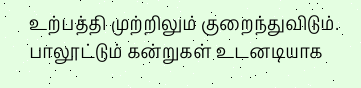உற்பத்தி முற்றிலும் குறைந்துவிடும். பாலூட்டும் கன்றுகள் உடனடியாக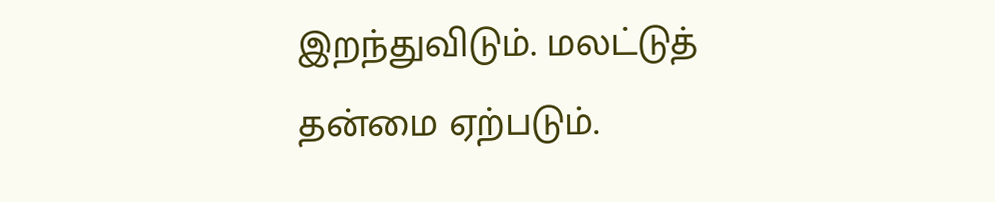இறந்துவிடும். மலட்டுத் தன்மை ஏற்படும்.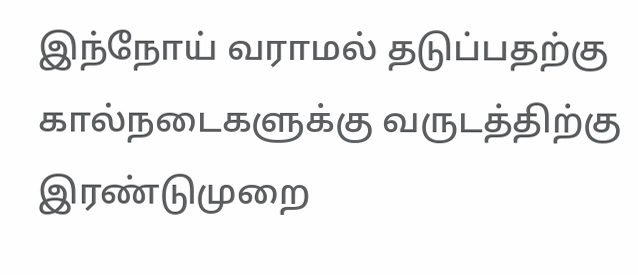இந்நோய் வராமல் தடுப்பதற்கு கால்நடைகளுக்கு வருடத்திற்கு இரண்டுமுறை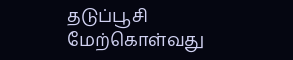தடுப்பூசி மேற்கொள்வது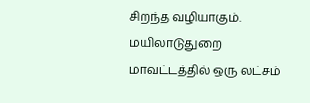சிறந்த வழியாகும். மயிலாடுதுறை மாவட்டத்தில் ஒரு லட்சம்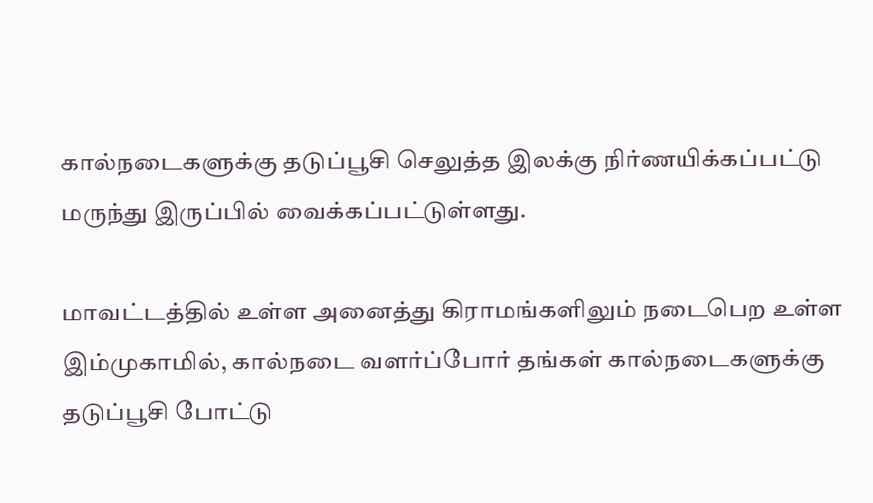கால்நடைகளுக்கு தடுப்பூசி செலுத்த இலக்கு நிர்ணயிக்கப்பட்டு மருந்து இருப்பில் வைக்கப்பட்டுள்ளது.

மாவட்டத்தில் உள்ள அனைத்து கிராமங்களிலும் நடைபெற உள்ள இம்முகாமில், கால்நடை வளர்ப்போர் தங்கள் கால்நடைகளுக்கு தடுப்பூசி போட்டு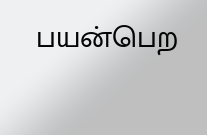பயன்பெற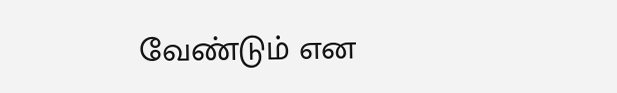வேண்டும் என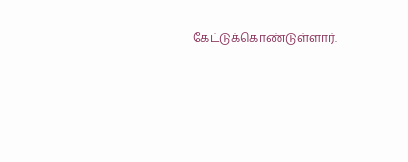கேட்டுக்கொண்டுள்ளார்.